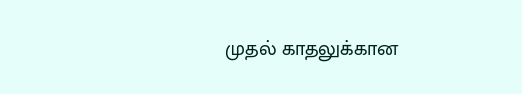முதல் காதலுக்கான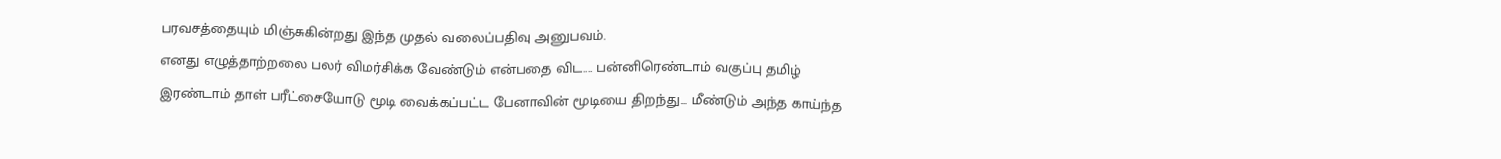பரவசத்தையும் மிஞ்சுகின்றது இந்த முதல் வலைப்பதிவு அனுபவம்.
எனது எழுத்தாற்றலை பலர் விமர்சிக்க வேண்டும் என்பதை விட.... பன்னிரெண்டாம் வகுப்பு தமிழ் இரண்டாம் தாள் பரீட்சையோடு மூடி வைக்கப்பட்ட பேனாவின் மூடியை திறந்து... மீண்டும் அந்த காய்ந்த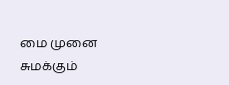மை முனை சுமக்கும்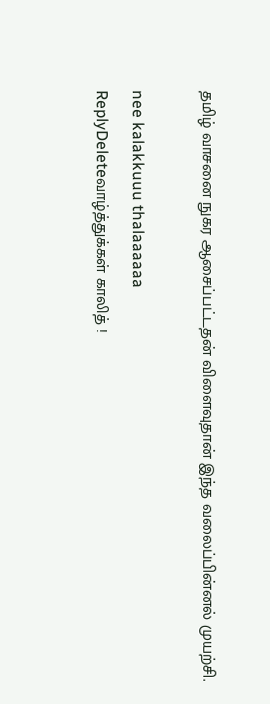தமிழ் வாசனை நுகர ஆசைப்பட்டதன் விளைவுதான் இந்த வலைப்பின்னல் முயற்சி.

nee kalakkuuu thalaaaaaa
ReplyDeleteவாழ்த்துக்கள் காலித் !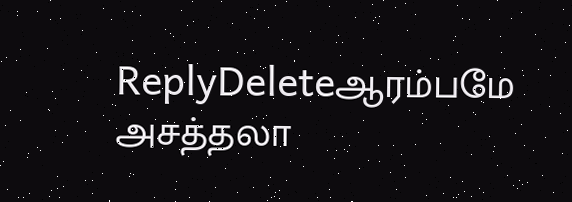ReplyDeleteஆரம்பமே அசத்தலா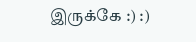இருக்கே :) :)